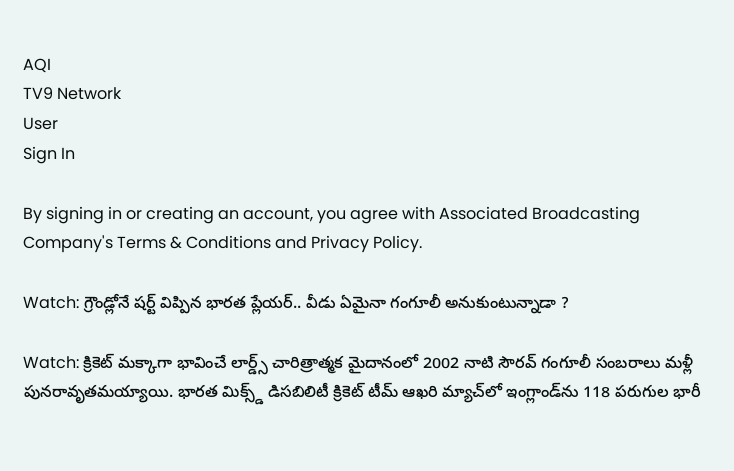AQI
TV9 Network
User
Sign In

By signing in or creating an account, you agree with Associated Broadcasting Company's Terms & Conditions and Privacy Policy.

Watch: గ్రౌండ్లోనే షర్ట్ విప్పిన భారత ప్లేయర్.. వీడు ఏమైనా గంగూలీ అనుకుంటున్నాడా ?

Watch: క్రికెట్ మక్కాగా భావించే లార్డ్స్ చారిత్రాత్మక మైదానంలో 2002 నాటి సౌరవ్ గంగూలీ సంబరాలు మళ్లీ పునరావృతమయ్యాయి. భారత మిక్స్డ్ డిసబిలిటీ క్రికెట్ టీమ్ ఆఖరి మ్యాచ్‌లో ఇంగ్లాండ్‌ను 118 పరుగుల భారీ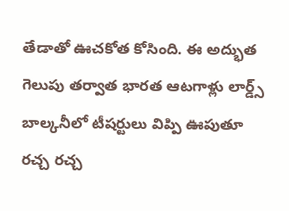తేడాతో ఊచకోత కోసింది. ఈ అద్భుత గెలుపు తర్వాత భారత ఆటగాళ్లు లార్డ్స్ బాల్కనీలో టీషర్టులు విప్పి ఊపుతూ రచ్చ రచ్చ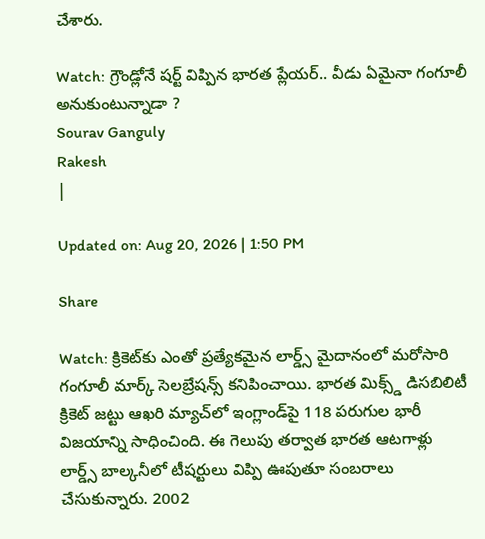చేశారు.

Watch: గ్రౌండ్లోనే షర్ట్ విప్పిన భారత ప్లేయర్.. వీడు ఏమైనా గంగూలీ అనుకుంటున్నాడా ?
Sourav Ganguly
Rakesh
|

Updated on: Aug 20, 2026 | 1:50 PM

Share

Watch: క్రికెట్‌కు ఎంతో ప్రత్యేకమైన లార్డ్స్ మైదానంలో మరోసారి గంగూలీ మార్క్ సెలబ్రేషన్స్ కనిపించాయి. భారత మిక్స్డ్ డిసబిలిటీ క్రికెట్ జట్టు ఆఖరి మ్యాచ్‌లో ఇంగ్లాండ్‌పై 118 పరుగుల భారీ విజయాన్ని సాధించింది. ఈ గెలుపు తర్వాత భారత ఆటగాళ్లు లార్డ్స్ బాల్కనీలో టీషర్టులు విప్పి ఊపుతూ సంబరాలు చేసుకున్నారు. 2002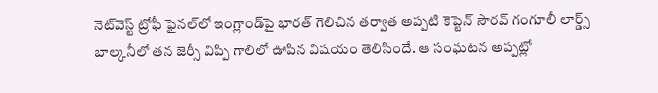నెట్‌వెస్ట్ ట్రోఫీ ఫైనల్‌లో ఇంగ్లాండ్‌పై భారత్ గెలిచిన తర్వాత అప్పటి కెప్టెన్ సౌరవ్ గంగూలీ లార్డ్స్ బాల్కనీలో తన జెర్సీ విప్పి గాలిలో ఊపిన విషయం తెలిసిందే. ఆ సంఘటన అప్పట్లో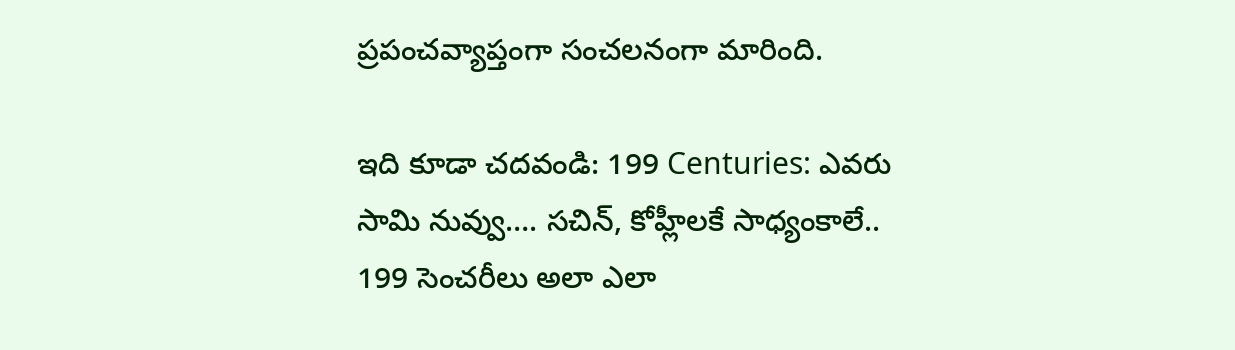ప్రపంచవ్యాప్తంగా సంచలనంగా మారింది.

ఇది కూడా చదవండి: 199 Centuries: ఎవరు సామి నువ్వు…. సచిన్, కోహ్లీలకే సాధ్యంకాలే.. 199 సెంచరీలు అలా ఎలా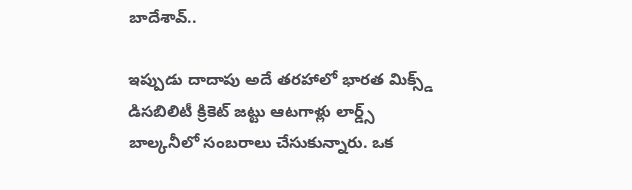బాదేశావ్..

ఇప్పుడు దాదాపు అదే తరహాలో భారత మిక్స్డ్ డిసబిలిటీ క్రికెట్ జట్టు ఆటగాళ్లు లార్డ్స్ బాల్కనీలో సంబరాలు చేసుకున్నారు. ఒక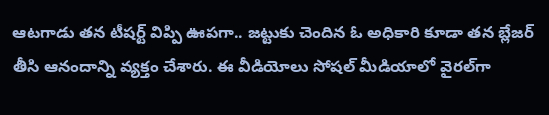ఆటగాడు తన టీషర్ట్ విప్పి ఊపగా.. జట్టుకు చెందిన ఓ అధికారి కూడా తన బ్లేజర్ తీసి ఆనందాన్ని వ్యక్తం చేశారు. ఈ వీడియోలు సోషల్ మీడియాలో వైరల్‌గా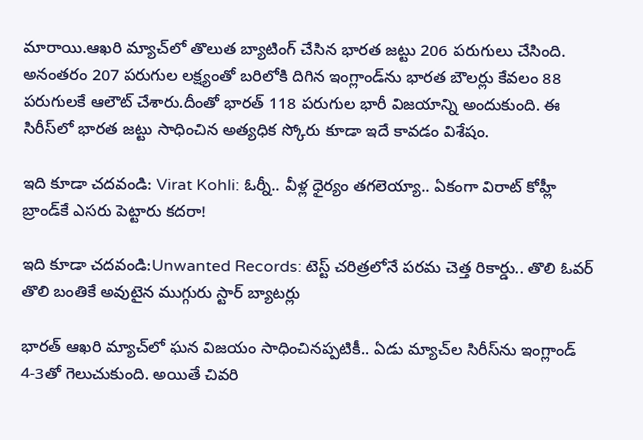మారాయి.ఆఖరి మ్యాచ్‌లో తొలుత బ్యాటింగ్ చేసిన భారత జట్టు 206 పరుగులు చేసింది. అనంతరం 207 పరుగుల లక్ష్యంతో బరిలోకి దిగిన ఇంగ్లాండ్‌ను భారత బౌలర్లు కేవలం 88 పరుగులకే ఆలౌట్ చేశారు.దీంతో భారత్ 118 పరుగుల భారీ విజయాన్ని అందుకుంది. ఈ సిరీస్‌లో భారత జట్టు సాధించిన అత్యధిక స్కోరు కూడా ఇదే కావడం విశేషం.

ఇది కూడా చదవండి: Virat Kohli: ఓర్నీ.. వీళ్ల ధైర్యం తగలెయ్యా.. ఏకంగా విరాట్ కోహ్లీ బ్రాండ్‌కే ఎసరు పెట్టారు కదరా!

ఇది కూడా చదవండి:Unwanted Records: టెస్ట్ చరిత్రలోనే పరమ చెత్త రికార్డు.. తొలి ఓవర్ తొలి బంతికే అవుటైన ముగ్గురు స్టార్ బ్యాటర్లు

భారత్ ఆఖరి మ్యాచ్‌లో ఘన విజయం సాధించినప్పటికీ.. ఏడు మ్యాచ్‌ల సిరీస్‌ను ఇంగ్లాండ్ 4-3తో గెలుచుకుంది. అయితే చివరి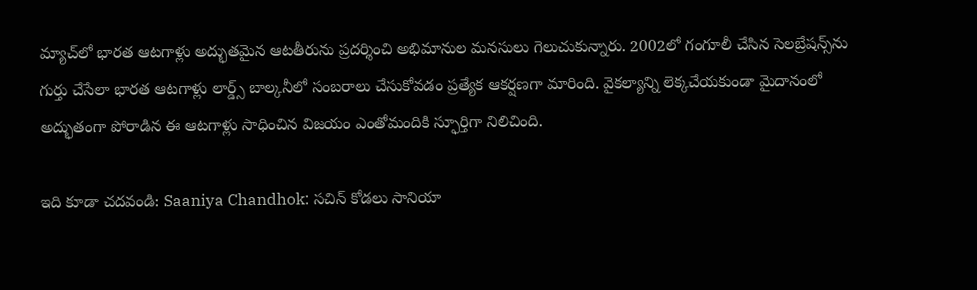మ్యాచ్‌లో భారత ఆటగాళ్లు అద్భుతమైన ఆటతీరును ప్రదర్శించి అభిమానుల మనసులు గెలుచుకున్నారు. 2002లో గంగూలీ చేసిన సెలబ్రేషన్స్‌ను గుర్తు చేసేలా భారత ఆటగాళ్లు లార్డ్స్ బాల్కనీలో సంబరాలు చేసుకోవడం ప్రత్యేక ఆకర్షణగా మారింది. వైకల్యాన్ని లెక్కచేయకుండా మైదానంలో అద్భుతంగా పోరాడిన ఈ ఆటగాళ్లు సాధించిన విజయం ఎంతోమందికి స్ఫూర్తిగా నిలిచింది.

ఇది కూడా చదవండి: Saaniya Chandhok: సచిన్ కోడలు సానియా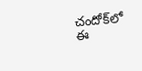చందోక్‌లో ఈ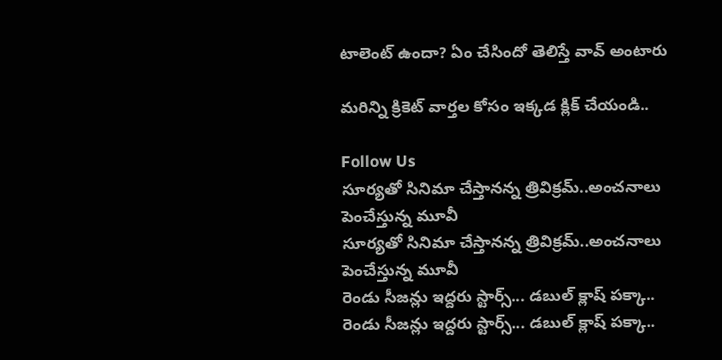టాలెంట్ ఉందా? ఏం చేసిందో తెలిస్తే వావ్ అంటారు

మరిన్ని క్రికెట్‌ వార్తల కోసం ఇక్కడ క్లిక్‌ చేయండి..

Follow Us
సూర్యతో సినిమా చేస్తానన్న త్రివిక్రమ్‌..అంచనాలు పెంచేస్తున్న మూవీ
సూర్యతో సినిమా చేస్తానన్న త్రివిక్రమ్‌..అంచనాలు పెంచేస్తున్న మూవీ
రెండు సీజన్లు ఇద్దరు స్టార్స్‌... డబుల్ క్లాష్‌ పక్కా..
రెండు సీజన్లు ఇద్దరు స్టార్స్‌... డబుల్ క్లాష్‌ పక్కా..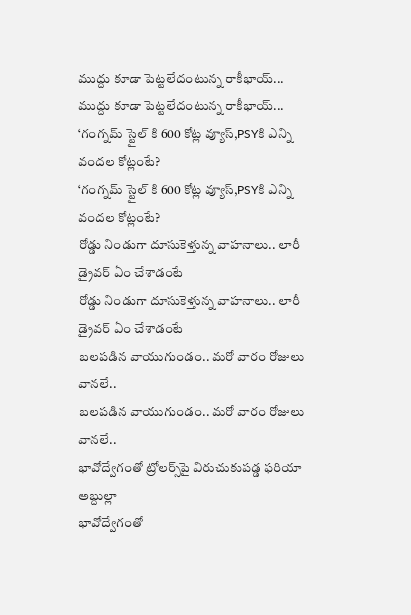ముద్దు కూడా పెట్టలేదంటున్న రాకీభాయ్...
ముద్దు కూడా పెట్టలేదంటున్న రాకీభాయ్...
‘గంగ్నమ్ స్టైల్ కి 600 కోట్ల వ్యూస్‌,PSYకి ఎన్ని వందల కోట్లంటే?
‘గంగ్నమ్ స్టైల్ కి 600 కోట్ల వ్యూస్‌,PSYకి ఎన్ని వందల కోట్లంటే?
రోడ్డు నిండుగా దూసుకెళ్తున్న వాహనాలు.. లారీ డ్రైవర్ ఏం చేశాడంటే
రోడ్డు నిండుగా దూసుకెళ్తున్న వాహనాలు.. లారీ డ్రైవర్ ఏం చేశాడంటే
బలపడిన వాయుగుండం.. మరో వారం రోజులు వానలే..
బలపడిన వాయుగుండం.. మరో వారం రోజులు వానలే..
భావోద్వేగంతో ట్రోలర్స్‌పై విరుచుకుపడ్డ ఫరియా అబ్దుల్లా
భావోద్వేగంతో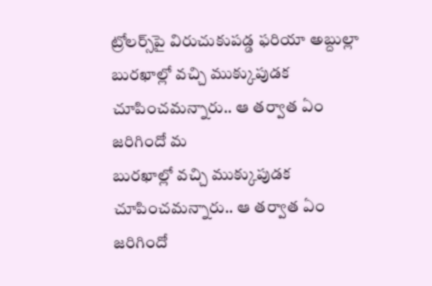ట్రోలర్స్‌పై విరుచుకుపడ్డ ఫరియా అబ్దుల్లా
బురఖాల్లో వచ్చి ముక్కుపుడక చూపించమన్నారు.. ఆ తర్వాత ఏం జరిగిందో మ
బురఖాల్లో వచ్చి ముక్కుపుడక చూపించమన్నారు.. ఆ తర్వాత ఏం జరిగిందో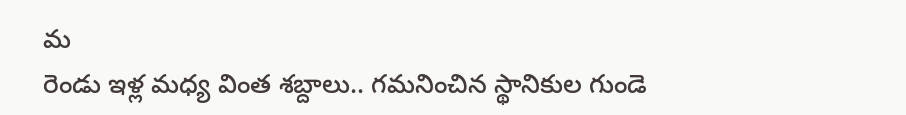మ
రెండు ఇళ్ల మధ్య వింత శబ్దాలు.. గమనించిన స్థానికుల గుండె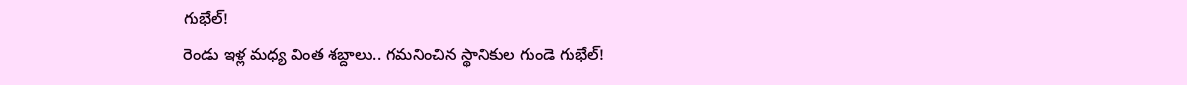గుభేల్‌!
రెండు ఇళ్ల మధ్య వింత శబ్దాలు.. గమనించిన స్థానికుల గుండె గుభేల్‌!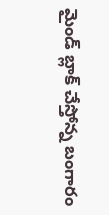మైండ్ బ్లాక్ చేస్తోన్న బంగారం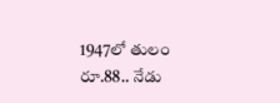1947లో తులం రూ.88.. నేడు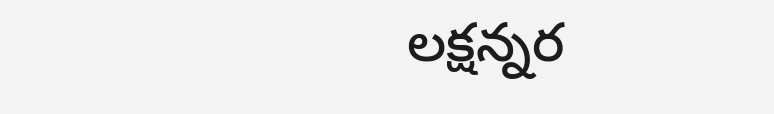లక్షన్నర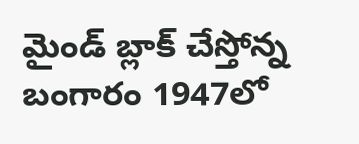మైండ్ బ్లాక్ చేస్తోన్న బంగారం 1947లో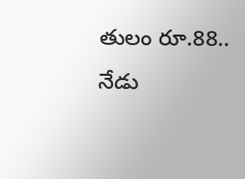తులం రూ.88.. నేడు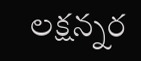లక్షన్నర